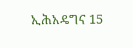ኢሕአዴግና 15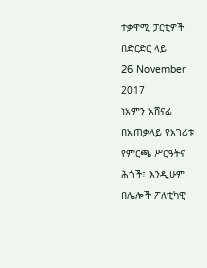ተቃዋሚ ፓርቲዎች በድርድር ላይ
26 November 2017
ነአምን አሸናፊ
በአጠቃላይ የአገሪቱ የምርጫ ሥርዓትና ሕጎች፣ እንዲሁም በሌሎች ፖለቲካዊ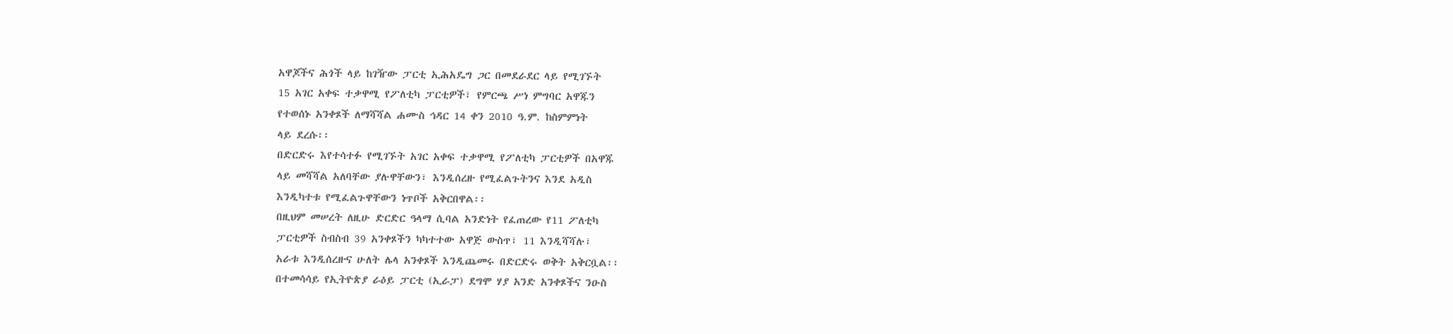አዋጆችና ሕጎች ላይ ከገዥው ፓርቲ ኢሕአዴግ ጋር በመደራደር ላይ የሚገኙት
15 አገር አቀፍ ተቃዋሚ የፖለቲካ ፓርቲዎች፣ የምርጫ ሥነ ምግባር አዋጁን
የተወሰኑ አንቀጾች ለማሻሻል ሐሙስ ኅዳር 14 ቀን 2010 ዓ.ም. ከስምምነት
ላይ ደረሱ፡፡
በድርድሩ እየተሳተፉ የሚገኙት አገር አቀፍ ተቃዋሚ የፖለቲካ ፓርቲዎች በአዋጁ
ላይ መሻሻል አለባቸው ያሉዋቸውን፣ እንዲሰረዙ የሚፈልጉትንና እንደ አዲስ
እንዲካተቱ የሚፈልጉዋቸውን ነጥቦች አቅርበዋል፡፡
በዚህም መሠረት ለዚሁ ድርድር ዓላማ ሲባል አንድነት የፈጠረው የ11 ፖለቲካ
ፓርቲዎች ስብስብ 39 አንቀጾችን ካካተተው አዋጅ ውስጥ፣ 11 እንዲሻሻሉ፣
አራቱ እንዲሰረዙና ሁለት ሌላ አንቀጾች እንዲጨመሩ በድርድሩ ወቅት አቅርቧል፡፡
በተመሳሳይ የኢትዮጵያ ራዕይ ፓርቲ (ኢራፓ) ደግሞ ሃያ አንድ አንቀጾችና ንዑስ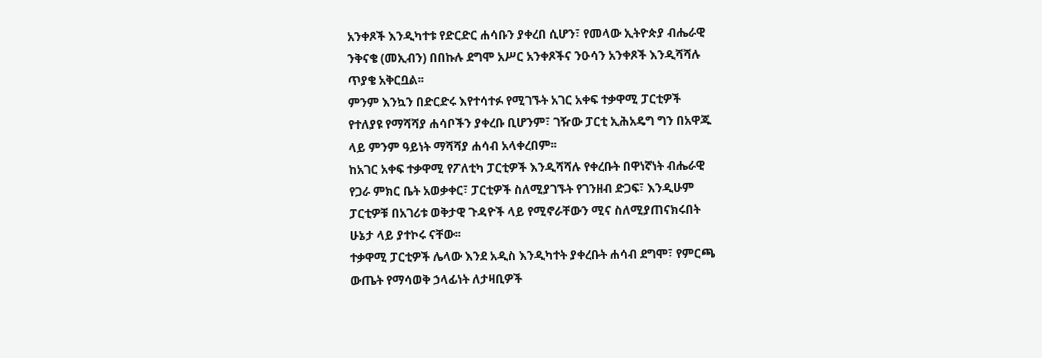አንቀጾች እንዲካተቱ የድርድር ሐሳቡን ያቀረበ ሲሆን፣ የመላው ኢትዮጵያ ብሔራዊ
ንቅናቄ (መኢብን) በበኩሉ ደግሞ አሥር አንቀጾችና ንዑሳን አንቀጾች እንዲሻሻሉ
ጥያቄ አቅርቧል፡፡
ምንም እንኳን በድርድሩ እየተሳተፉ የሚገኙት አገር አቀፍ ተቃዋሚ ፓርቲዎች
የተለያዩ የማሻሻያ ሐሳቦችን ያቀረቡ ቢሆንም፣ ገዥው ፓርቲ ኢሕአዴግ ግን በአዋጁ
ላይ ምንም ዓይነት ማሻሻያ ሐሳብ አላቀረበም፡፡
ከአገር አቀፍ ተቃዋሚ የፖለቲካ ፓርቲዎች እንዲሻሻሉ የቀረቡት በዋነኛነት ብሔራዊ
የጋራ ምክር ቤት አወቃቀር፣ ፓርቲዎች ስለሚያገኙት የገንዘብ ድጋፍ፣ እንዲሁም
ፓርቲዎቹ በአገሪቱ ወቅታዊ ጉዳዮች ላይ የሚኖራቸውን ሚና ስለሚያጠናክሩበት
ሁኔታ ላይ ያተኮሩ ናቸው፡፡
ተቃዋሚ ፓርቲዎች ሌላው እንደ አዲስ እንዲካተት ያቀረቡት ሐሳብ ደግሞ፣ የምርጫ
ውጤት የማሳወቅ ኃላፊነት ለታዛቢዎች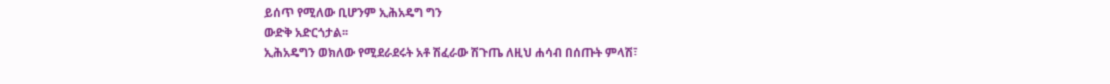ይሰጥ የሚለው ቢሆንም ኢሕአዴግ ግን
ውድቅ አድርጎታል፡፡
ኢሕአዴግን ወክለው የሚደራደሩት አቶ ሽፈራው ሽጉጤ ለዚህ ሐሳብ በሰጡት ምላሽ፣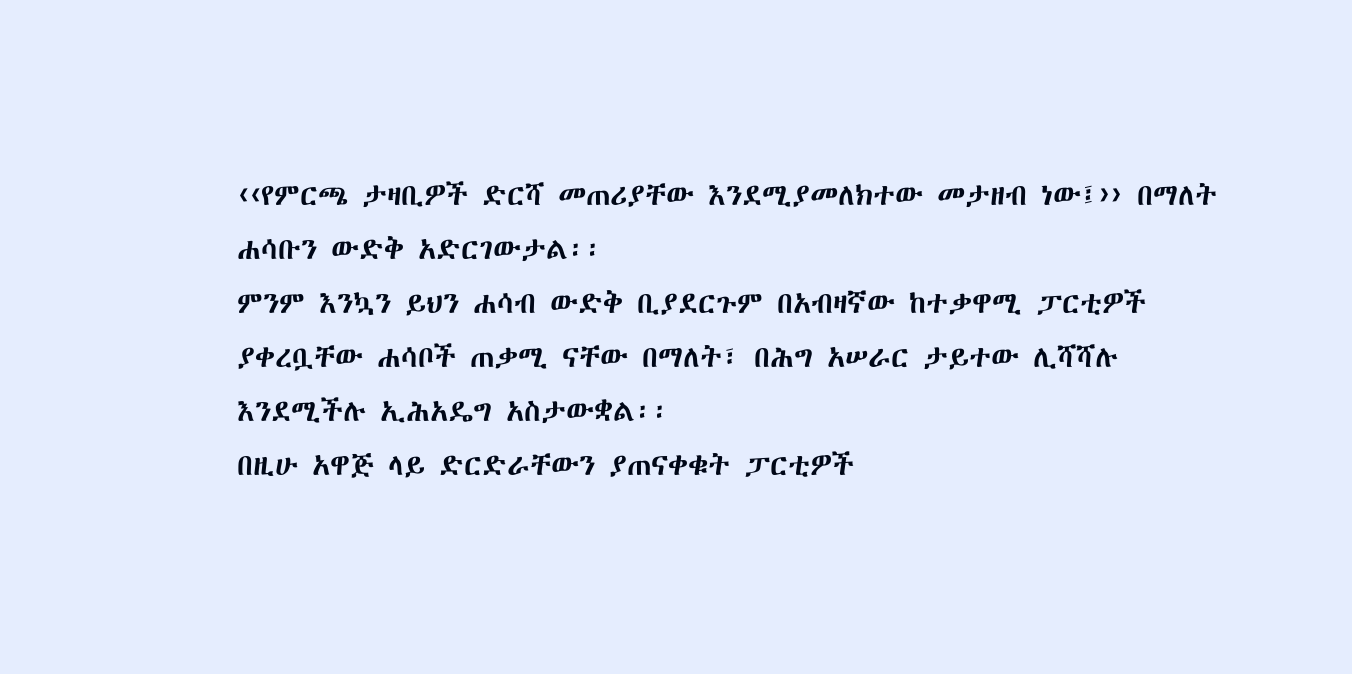‹‹የምርጫ ታዛቢዎች ድርሻ መጠሪያቸው እንደሚያመለክተው መታዘብ ነው፤›› በማለት
ሐሳቡን ውድቅ አድርገውታል፡፡
ምንም እንኳን ይህን ሐሳብ ውድቅ ቢያደርጉም በአብዛኛው ከተቃዋሚ ፓርቲዎች
ያቀረቧቸው ሐሳቦች ጠቃሚ ናቸው በማለት፣ በሕግ አሠራር ታይተው ሊሻሻሉ
እንደሚችሉ ኢሕአዴግ አስታውቋል፡፡
በዚሁ አዋጅ ላይ ድርድራቸውን ያጠናቀቁት ፓርቲዎች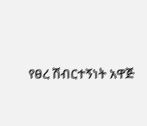የፀረ ሽብርተኝነት አዋጅ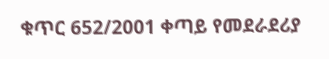ቁጥር 652/2001 ቀጣይ የመደራደሪያ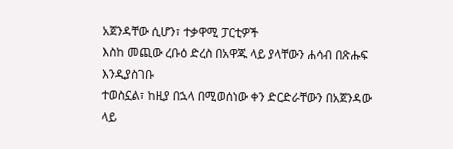አጀንዳቸው ሲሆን፣ ተቃዋሚ ፓርቲዎች
እስከ መጪው ረቡዕ ድረስ በአዋጁ ላይ ያላቸውን ሐሳብ በጽሑፍ እንዲያስገቡ
ተወስኗል፣ ከዚያ በኋላ በሚወሰነው ቀን ድርድራቸውን በአጀንዳው ላይ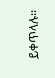ይቀጥላሉ፡፡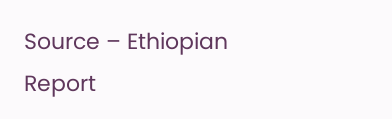Source – Ethiopian Report